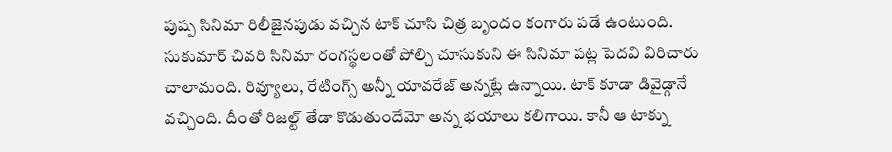పుష్ప సినిమా రిలీజైనపుడు వచ్చిన టాక్ చూసి చిత్ర బృందం కంగారు పడే ఉంటుంది. సుకుమార్ చివరి సినిమా రంగస్థలంతో పోల్చి చూసుకుని ఈ సినిమా పట్ల పెదవి విరిచారు చాలామంది. రివ్యూలు, రేటింగ్స్ అన్నీ యావరేజ్ అన్నట్లే ఉన్నాయి. టాక్ కూడా డివైడ్గానే వచ్చింది. దీంతో రిజల్ట్ తేడా కొడుతుందేమో అన్న భయాలు కలిగాయి. కానీ ఆ టాక్ను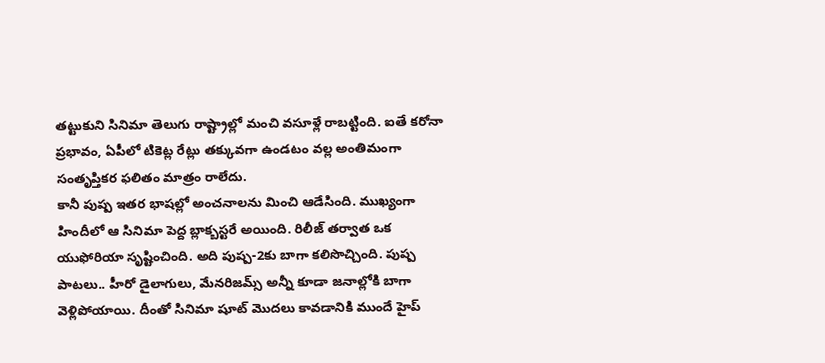తట్టుకుని సినిమా తెలుగు రాష్ట్రాల్లో మంచి వసూళ్లే రాబట్టింది. ఐతే కరోనా ప్రభావం, ఏపీలో టికెట్ల రేట్లు తక్కువగా ఉండటం వల్ల అంతిమంగా సంతృప్తికర ఫలితం మాత్రం రాలేదు.
కానీ పుష్ప ఇతర భాషల్లో అంచనాలను మించి ఆడేసింది. ముఖ్యంగా హిందీలో ఆ సినిమా పెద్ద బ్లాక్బస్టరే అయింది. రిలీజ్ తర్వాత ఒక యుఫోరియా సృష్టించింది. అది పుష్ప-2కు బాగా కలిసొచ్చింది. పుష్ప పాటలు.. హీరో డైలాగులు, మేనరిజమ్స్ అన్నీ కూడా జనాల్లోకి బాగా వెళ్లిపోయాయి. దీంతో సినిమా షూట్ మొదలు కావడానికి ముందే హైప్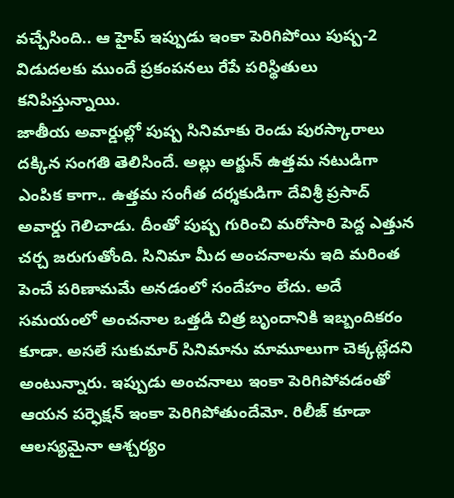వచ్చేసింది.. ఆ హైప్ ఇప్పుడు ఇంకా పెరిగిపోయి పుష్ప-2 విడుదలకు ముందే ప్రకంపనలు రేపే పరిస్థితులు కనిపిస్తున్నాయి.
జాతీయ అవార్డుల్లో పుష్ప సినిమాకు రెండు పురస్కారాలు దక్కిన సంగతి తెలిసిందే. అల్లు అర్జున్ ఉత్తమ నటుడిగా ఎంపిక కాగా.. ఉత్తమ సంగీత దర్శకుడిగా దేవిశ్రీ ప్రసాద్ అవార్డు గెలిచాడు. దీంతో పుష్ప గురించి మరోసారి పెద్ద ఎత్తున చర్చ జరుగుతోంది. సినిమా మీద అంచనాలను ఇది మరింత పెంచే పరిణామమే అనడంలో సందేహం లేదు. అదే సమయంలో అంచనాల ఒత్తడి చిత్ర బృందానికి ఇబ్బందికరం కూడా. అసలే సుకుమార్ సినిమాను మామూలుగా చెక్కట్లేదని అంటున్నారు. ఇప్పుడు అంచనాలు ఇంకా పెరిగిపోవడంతో ఆయన పర్ఫెక్షన్ ఇంకా పెరిగిపోతుందేమో. రిలీజ్ కూడా ఆలస్యమైనా ఆశ్చర్యం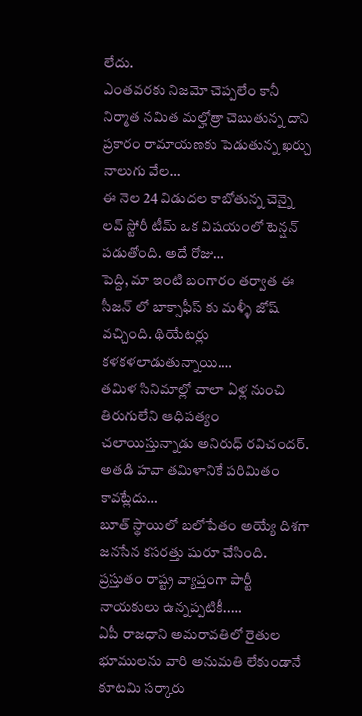లేదు.
ఎంతవరకు నిజమో చెప్పలేం కానీ నిర్మాత నమిత మల్హోత్రా చెబుతున్న దాని ప్రకారం రామాయణకు పెడుతున్న ఖర్చు నాలుగు వేల…
ఈ నెల 24 విడుదల కాబోతున్న చెన్నై లవ్ స్టోరీ టీమ్ ఒక విషయంలో టెన్షన్ పడుతోంది. అదే రోజు…
పెద్ది, మా ఇంటి బంగారం తర్వాత ఈ సీజన్ లో బాక్సాఫీస్ కు మళ్ళీ జోష్ వచ్చింది. థియేటర్లు కళకళలాడుతున్నాయి.…
తమిళ సినిమాల్లో చాలా ఏళ్ల నుంచి తిరుగులేని ఆధిపత్యం చలాయిస్తున్నాడు అనిరుధ్ రవిచందర్. అతడి హవా తమిళానికే పరిమితం కావట్లేదు…
బూత్ స్థాయిలో బలోపేతం అయ్యే దిశగా జనసేన కసరత్తు షురూ చేసింది. ప్రస్తుతం రాష్ట్ర వ్యాప్తంగా పార్టీ నాయకులు ఉన్నప్పటికీ..…
ఏపీ రాజధాని అమరావతిలో రైతుల భూములను వారి అనుమతి లేకుండానే కూటమి సర్కారు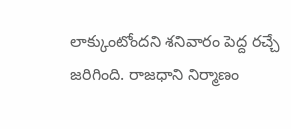లాక్కుంటోందని శనివారం పెద్ద రచ్చే జరిగింది. రాజధాని నిర్మాణం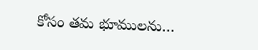కోసం తమ భూములను…